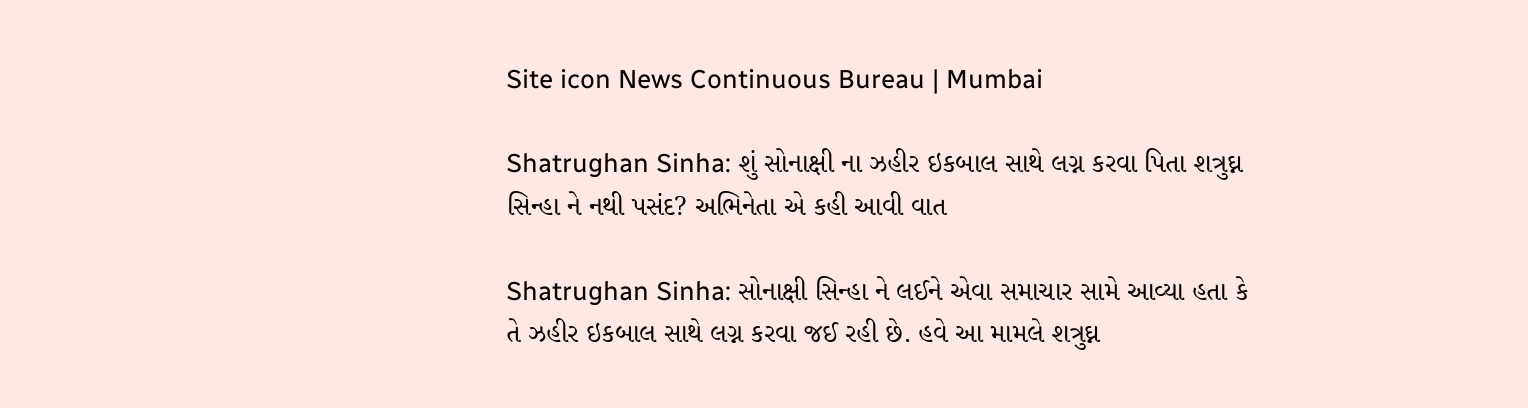Site icon News Continuous Bureau | Mumbai

Shatrughan Sinha: શું સોનાક્ષી ના ઝહીર ઇકબાલ સાથે લગ્ન કરવા પિતા શત્રુઘ્ન સિન્હા ને નથી પસંદ? અભિનેતા એ કહી આવી વાત

Shatrughan Sinha: સોનાક્ષી સિન્હા ને લઈને એવા સમાચાર સામે આવ્યા હતા કે તે ઝહીર ઇકબાલ સાથે લગ્ન કરવા જઈ રહી છે. હવે આ મામલે શત્રુઘ્ન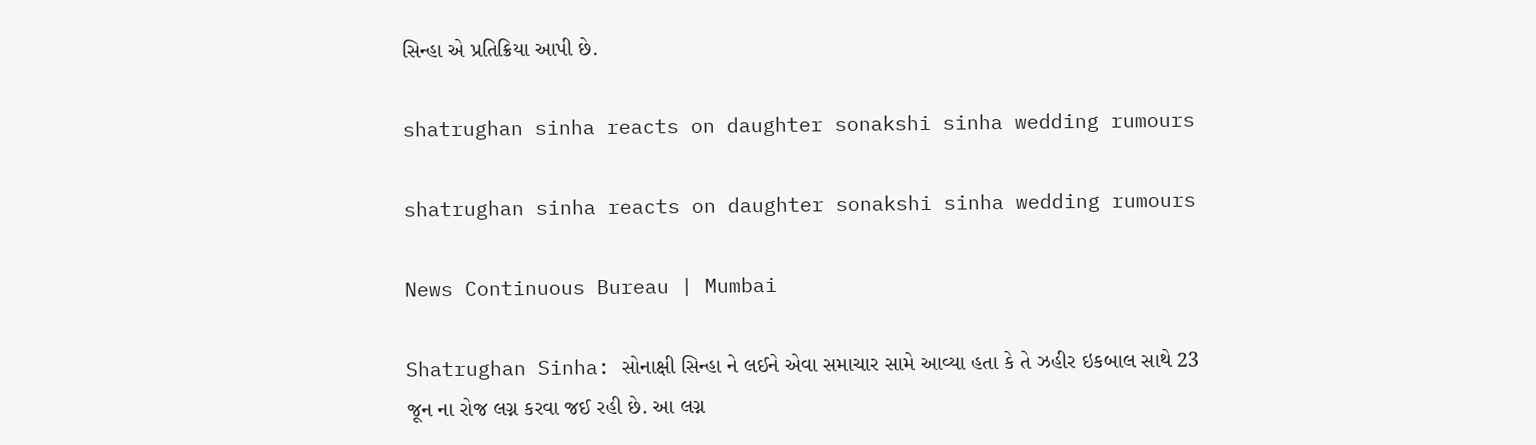સિન્હા એ પ્રતિક્રિયા આપી છે.

shatrughan sinha reacts on daughter sonakshi sinha wedding rumours

shatrughan sinha reacts on daughter sonakshi sinha wedding rumours

News Continuous Bureau | Mumbai

Shatrughan Sinha: સોનાક્ષી સિન્હા ને લઈને એવા સમાચાર સામે આવ્યા હતા કે તે ઝહીર ઇકબાલ સાથે 23 જૂન ના રોજ લગ્ન કરવા જઈ રહી છે. આ લગ્ન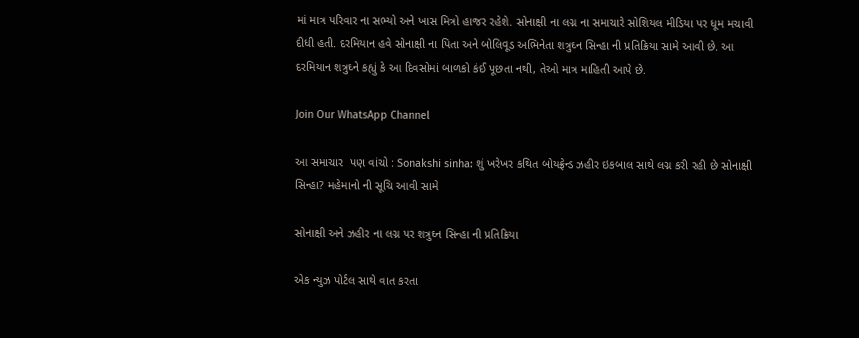માં માત્ર પરિવાર ના સભ્યો અને ખાસ મિત્રો હાજર રહેશે. સોનાક્ષી ના લગ્ન ના સમાચારે સોશિયલ મીડિયા પર ધૂમ મચાવી દીધી હતી. દરમિયાન હવે સોનાક્ષી ના પિતા અને બોલિવૂડ અભિનેતા શત્રુઘ્ન સિન્હા ની પ્રતિક્રિયા સામે આવી છે. આ દરમિયાન શત્રુઘ્ને કહ્યું કે આ દિવસોમાં બાળકો કંઈ પૂછતા નથી, તેઓ માત્ર માહિતી આપે છે.

Join Our WhatsApp Channel

આ સમાચાર  પણ વાંચો : Sonakshi sinha: શું ખરેખર કથિત બોયફ્રેન્ડ ઝહીર ઇકબાલ સાથે લગ્ન કરી રહી છે સોનાક્ષી સિન્હા? મહેમાનો ની સૂચિ આવી સામે

સોનાક્ષી અને ઝહીર ના લગ્ન પર શત્રુઘ્ન સિન્હા ની પ્રતિક્રિયા

એક ન્યુઝ પોર્ટલ સાથે વાત કરતા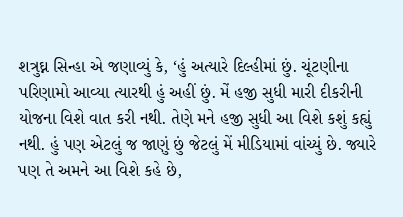શત્રુઘ્ન સિન્હા એ જણાવ્યું કે, ‘હું અત્યારે દિલ્હીમાં છું. ચૂંટણીના પરિણામો આવ્યા ત્યારથી હું અહીં છું. મેં હજી સુધી મારી દીકરીની યોજના વિશે વાત કરી નથી. તેણે મને હજી સુધી આ વિશે કશું કહ્યું નથી. હું પણ એટલું જ જાણું છું જેટલું મેં મીડિયામાં વાંચ્યું છે. જ્યારે પણ તે અમને આ વિશે કહે છે,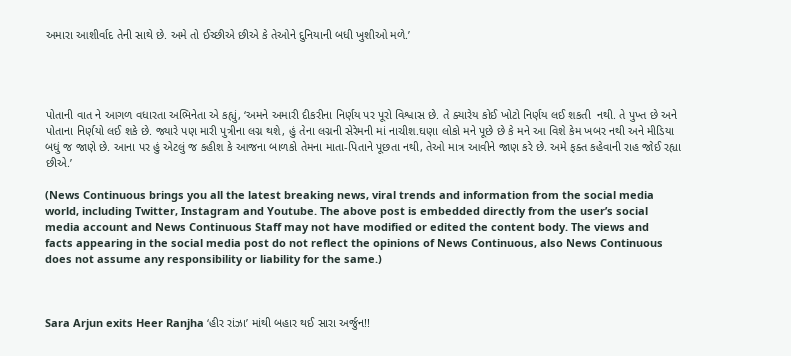અમારા આશીર્વાદ તેની સાથે છે. અમે તો ઈચ્છીએ છીએ કે તેઓને દુનિયાની બધી ખુશીઓ મળે.’




પોતાની વાત ને આગળ વધારતા અભિનેતા એ કહ્યું, ‘અમને અમારી દીકરીના નિર્ણય પર પૂરો વિશ્વાસ છે. તે ક્યારેય કોઈ ખોટો નિર્ણય લઈ શકતી  નથી. તે પુખ્ત છે અને પોતાના નિર્ણયો લઈ શકે છે. જ્યારે પણ મારી પુત્રીના લગ્ન થશે, હું તેના લગ્નની સેરેમની માં નાચીશ.ઘણા લોકો મને પૂછે છે કે મને આ વિશે કેમ ખબર નથી અને મીડિયા બધું જ જાણે છે. આના પર હું એટલું જ કહીશ કે આજના બાળકો તેમના માતા-પિતાને પૂછતા નથી, તેઓ માત્ર આવીને જાણ કરે છે. અમે ફક્ત કહેવાની રાહ જોઈ રહ્યા છીએ.’

(News Continuous brings you all the latest breaking news, viral trends and information from the social media world, including Twitter, Instagram and Youtube. The above post is embedded directly from the user’s social media account and News Continuous Staff may not have modified or edited the content body. The views and facts appearing in the social media post do not reflect the opinions of News Continuous, also News Continuous does not assume any responsibility or liability for the same.)



Sara Arjun exits Heer Ranjha ‘હીર રાંઝા’ માંથી બહાર થઈ સારા અર્જુન!!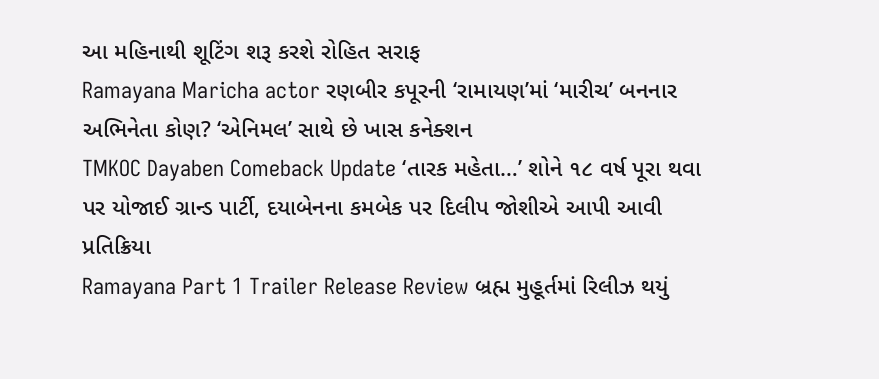આ મહિનાથી શૂટિંગ શરૂ કરશે રોહિત સરાફ
Ramayana Maricha actor રણબીર કપૂરની ‘રામાયણ’માં ‘મારીચ’ બનનાર અભિનેતા કોણ? ‘એનિમલ’ સાથે છે ખાસ કનેક્શન
TMKOC Dayaben Comeback Update ‘તારક મહેતા…’ શોને ૧૮ વર્ષ પૂરા થવા પર યોજાઈ ગ્રાન્ડ પાર્ટી, દયાબેનના કમબેક પર દિલીપ જોશીએ આપી આવી પ્રતિક્રિયા
Ramayana Part 1 Trailer Release Review બ્રહ્મ મુહૂર્તમાં રિલીઝ થયું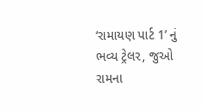‘રામાયણ પાર્ટ 1’ નું ભવ્ય ટ્રેલર, જુઓ રામના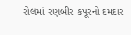રોલમાં રણબીર કપૂરનો દમદાર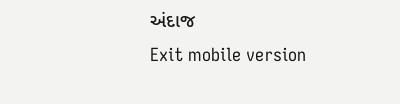અંદાજ
Exit mobile version